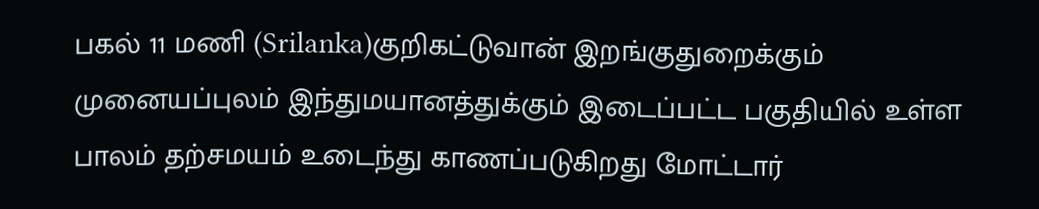பகல் 11 மணி (Srilanka)குறிகட்டுவான் இறங்குதுறைக்கும் முனையப்புலம் இந்துமயானத்துக்கும் இடைப்பட்ட பகுதியில் உள்ள பாலம் தற்சமயம் உடைந்து காணப்படுகிறது மோட்டார்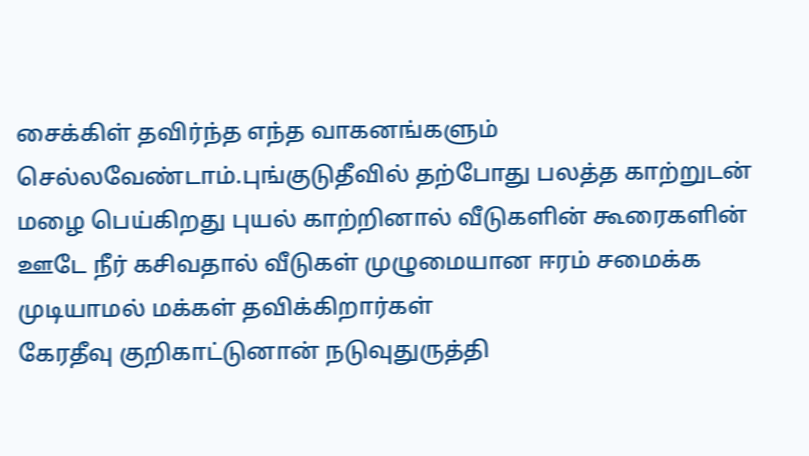சைக்கிள் தவிர்ந்த எந்த வாகனங்களும் செல்லவேண்டாம்.புங்குடுதீவில் தற்போது பலத்த காற்றுடன் மழை பெய்கிறது புயல் காற்றினால் வீடுகளின் கூரைகளின் ஊடே நீர் கசிவதால் வீடுகள் முழுமையான ஈரம் சமைக்க முடியாமல் மக்கள் தவிக்கிறார்கள்
கேரதீவு குறிகாட்டுனான் நடுவுதுருத்தி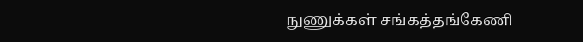நுணுக்கள் சங்கத்தங்கேணி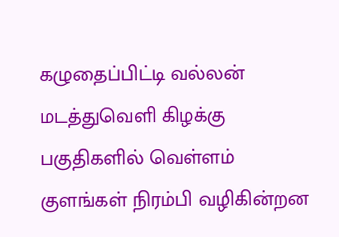கழுதைப்பிட்டி வல்லன் மடத்துவெளி கிழக்கு பகுதிகளில் வெள்ளம் குளங்கள் நிரம்பி வழிகின்றன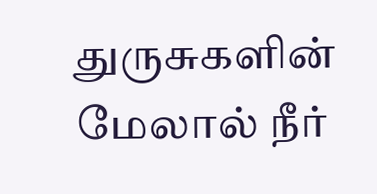துருசுகளின் மேலால் நீர்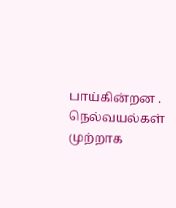பாய்கின்றன . நெல்வயல்கள் முற்றாக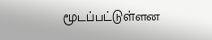மூடப்பட்டுள்ளன